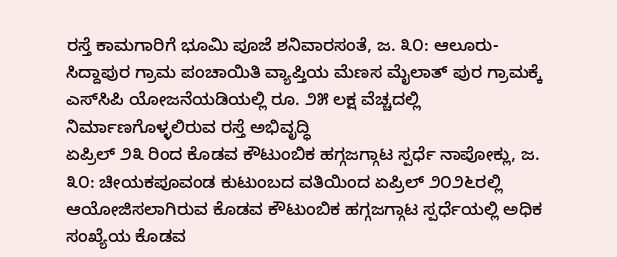ರಸ್ತೆ ಕಾಮಗಾರಿಗೆ ಭೂಮಿ ಪೂಜೆ ಶನಿವಾರಸಂತೆ, ಜ. ೩೦: ಆಲೂರು-ಸಿದ್ದಾಪುರ ಗ್ರಾಮ ಪಂಚಾಯಿತಿ ವ್ಯಾಪ್ತಿಯ ಮೆಣಸ ಮೈಲಾತ್ ಪುರ ಗ್ರಾಮಕ್ಕೆ ಎಸ್‌ಸಿಪಿ ಯೋಜನೆಯಡಿಯಲ್ಲಿ ರೂ. ೨೫ ಲಕ್ಷ ವೆಚ್ಚದಲ್ಲಿ ನಿರ್ಮಾಣಗೊಳ್ಳಲಿರುವ ರಸ್ತೆ ಅಭಿವೃದ್ಧಿ
ಏಪ್ರಿಲ್ ೨೩ ರಿಂದ ಕೊಡವ ಕೌಟುಂಬಿಕ ಹಗ್ಗಜಗ್ಗಾಟ ಸ್ಪರ್ಧೆ ನಾಪೋಕ್ಲು, ಜ. ೩೦: ಚೀಯಕಪೂವಂಡ ಕುಟುಂಬದ ವತಿಯಿಂದ ಏಪ್ರಿಲ್ ೨೦೨೬ರಲ್ಲಿ ಆಯೋಜಿಸಲಾಗಿರುವ ಕೊಡವ ಕೌಟುಂಬಿಕ ಹಗ್ಗಜಗ್ಗಾಟ ಸ್ಪರ್ಧೆಯಲ್ಲಿ ಅಧಿಕ ಸಂಖ್ಯೆಯ ಕೊಡವ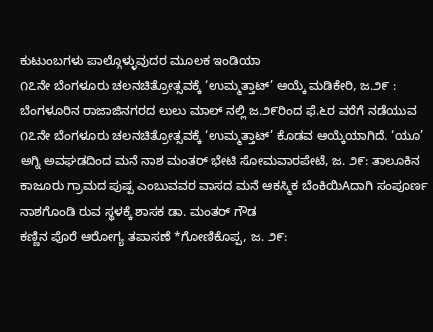ಕುಟುಂಬಗಳು ಪಾಲ್ಗೊಳ್ಳುವುದರ ಮೂಲಕ ಇಂಡಿಯಾ
೧೭ನೇ ಬೆಂಗಳೂರು ಚಲನಚಿತ್ರೋತ್ಸವಕ್ಕೆ ‘ಉಮ್ಮತ್ತಾಟ್’ ಆಯ್ಕೆ ಮಡಿಕೇರಿ, ಜ.೨೯ : ಬೆಂಗಳೂರಿನ ರಾಜಾಜಿನಗರದ ಲುಲು ಮಾಲ್ ನಲ್ಲಿ ಜ.೨೯ರಿಂದ ಫೆ.೬ರ ವರೆಗೆ ನಡೆಯುವ ೧೭ನೇ ಬೆಂಗಳೂರು ಚಲನಚಿತ್ರೋತ್ಸವಕ್ಕೆ ‘ಉಮ್ಮತ್ತಾಟ್’ ಕೊಡವ ಆಯ್ಕೆಯಾಗಿದೆ. ‘ಯೂ’
ಅಗ್ನಿ ಅವಘಡದಿಂದ ಮನೆ ನಾಶ ಮಂತರ್ ಭೇಟಿ ಸೋಮವಾರಪೇಟೆ, ಜ. ೨೯: ತಾಲೂಕಿನ ಕಾಜೂರು ಗ್ರಾಮದ ಪುಷ್ಪ ಎಂಬುವವರ ವಾಸದ ಮನೆ ಆಕಸ್ಮಿಕ ಬೆಂಕಿಯಿAದಾಗಿ ಸಂಪೂರ್ಣ ನಾಶಗೊಂಡಿ ರುವ ಸ್ಥಳಕ್ಕೆ ಶಾಸಕ ಡಾ. ಮಂತರ್ ಗೌಡ
ಕಣ್ಣಿನ ಪೊರೆ ಆರೋಗ್ಯ ತಪಾಸಣೆ *ಗೋಣಿಕೊಪ್ಪ, ಜ. ೨೯: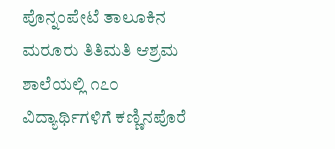ಪೊನ್ನಂಪೇಟೆ ತಾಲೂಕಿನ ಮರೂರು ತಿತಿಮತಿ ಆಶ್ರಮ ಶಾಲೆಯಲ್ಲಿ ೧೭೦ ವಿದ್ಯಾರ್ಥಿಗಳಿಗೆ ಕಣ್ಣಿನಪೊರೆ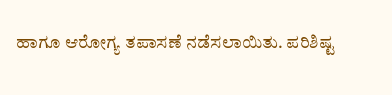ಹಾಗೂ ಆರೋಗ್ಯ ತಪಾಸಣೆ ನಡೆಸಲಾಯಿತು. ಪರಿಶಿಷ್ಟ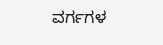ವರ್ಗಗಳ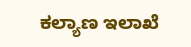ಕಲ್ಯಾಣ ಇಲಾಖೆ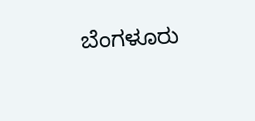ಬೆಂಗಳೂರು